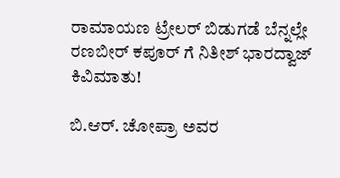ರಾಮಾಯಣ ಟ್ರೇಲರ್ ಬಿಡುಗಡೆ ಬೆನ್ನಲ್ಲೇ ರಣಬೀರ್ ಕಪೂರ್ ಗೆ ನಿತೀಶ್ ಭಾರದ್ವಾಜ್ ಕಿವಿಮಾತು!

ಬಿ.ಆರ್. ಚೋಪ್ರಾ ಅವರ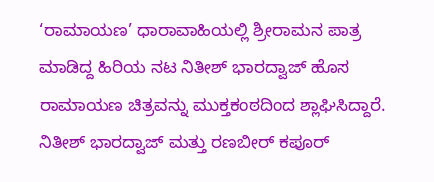‘ರಾಮಾಯಣ’ ಧಾರಾವಾಹಿಯಲ್ಲಿ ಶ್ರೀರಾಮನ ಪಾತ್ರ ಮಾಡಿದ್ದ ಹಿರಿಯ ನಟ ನಿತೀಶ್ ಭಾರದ್ವಾಜ್ ಹೊಸ ರಾಮಾಯಣ ಚಿತ್ರವನ್ನು ಮುಕ್ತಕಂಠದಿಂದ ಶ್ಲಾಘಿಸಿದ್ದಾರೆ.
ನಿತೀಶ್ ಭಾರದ್ವಾಜ್ ಮತ್ತು ರಣಬೀರ್ ಕಪೂರ್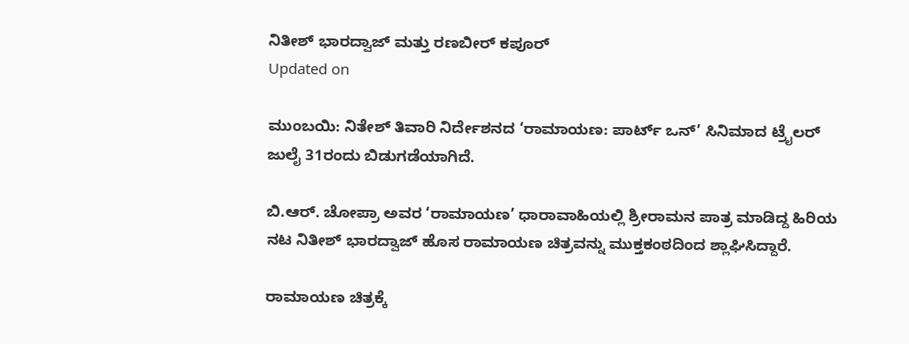ನಿತೀಶ್ ಭಾರದ್ವಾಜ್ ಮತ್ತು ರಣಬೀರ್ ಕಪೂರ್
Updated on

ಮುಂಬಯಿ: ನಿತೇಶ್ ತಿವಾರಿ ನಿರ್ದೇಶನದ ‘ರಾಮಾಯಣ: ಪಾರ್ಟ್ ಒನ್’ ಸಿನಿಮಾದ ಟ್ರೈಲರ್ ಜುಲೈ 31ರಂದು ಬಿಡುಗಡೆಯಾಗಿದೆ.

ಬಿ.ಆರ್. ಚೋಪ್ರಾ ಅವರ ‘ರಾಮಾಯಣ’ ಧಾರಾವಾಹಿಯಲ್ಲಿ ಶ್ರೀರಾಮನ ಪಾತ್ರ ಮಾಡಿದ್ದ ಹಿರಿಯ ನಟ ನಿತೀಶ್ ಭಾರದ್ವಾಜ್ ಹೊಸ ರಾಮಾಯಣ ಚಿತ್ರವನ್ನು ಮುಕ್ತಕಂಠದಿಂದ ಶ್ಲಾಘಿಸಿದ್ದಾರೆ.

ರಾಮಾಯಣ ಚಿತ್ರಕ್ಕೆ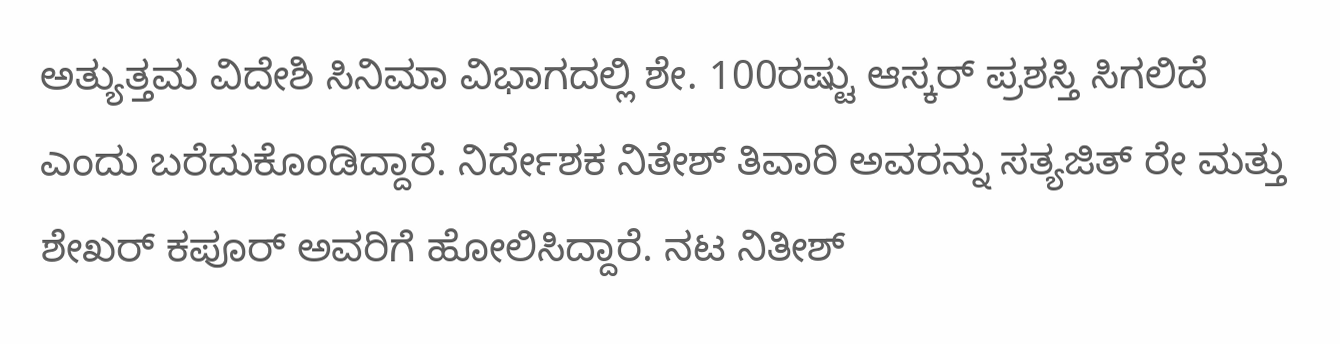ಅತ್ಯುತ್ತಮ ವಿದೇಶಿ ಸಿನಿಮಾ ವಿಭಾಗದಲ್ಲಿ ಶೇ. 100ರಷ್ಟು ಆಸ್ಕರ್ ಪ್ರಶಸ್ತಿ ಸಿಗಲಿದೆ ಎಂದು ಬರೆದುಕೊಂಡಿದ್ದಾರೆ. ನಿರ್ದೇಶಕ ನಿತೇಶ್ ತಿವಾರಿ ಅವರನ್ನು ಸತ್ಯಜಿತ್ ರೇ ಮತ್ತು ಶೇಖರ್ ಕಪೂರ್ ಅವರಿಗೆ ಹೋಲಿಸಿದ್ದಾರೆ. ನಟ ನಿತೀಶ್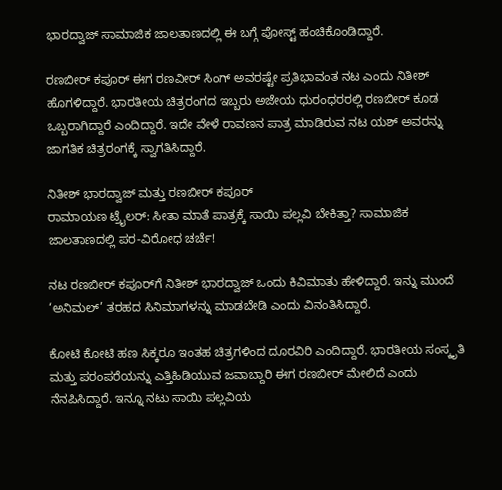ಭಾರದ್ವಾಜ್ ಸಾಮಾಜಿಕ ಜಾಲತಾಣದಲ್ಲಿ ಈ ಬಗ್ಗೆ ಪೋಸ್ಟ್ ಹಂಚಿಕೊಂಡಿದ್ದಾರೆ.

ರಣಬೀರ್ ಕಪೂರ್ ಈಗ ರಣವೀರ್ ಸಿಂಗ್ ಅವರಷ್ಟೇ ಪ್ರತಿಭಾವಂತ ನಟ ಎಂದು ನಿತೀಶ್ ಹೊಗಳಿದ್ದಾರೆ. ಭಾರತೀಯ ಚಿತ್ರರಂಗದ ಇಬ್ಬರು ಅಜೇಯ ಧುರಂಧರರಲ್ಲಿ ರಣಬೀರ್ ಕೂಡ ಒಬ್ಬರಾಗಿದ್ದಾರೆ ಎಂದಿದ್ದಾರೆ. ಇದೇ ವೇಳೆ ರಾವಣನ ಪಾತ್ರ ಮಾಡಿರುವ ನಟ ಯಶ್ ಅವರನ್ನು ಜಾಗತಿಕ ಚಿತ್ರರಂಗಕ್ಕೆ ಸ್ವಾಗತಿಸಿದ್ದಾರೆ.

ನಿತೀಶ್ ಭಾರದ್ವಾಜ್ ಮತ್ತು ರಣಬೀರ್ ಕಪೂರ್
ರಾಮಾಯಣ ಟ್ರೈಲರ್: ಸೀತಾ ಮಾತೆ ಪಾತ್ರಕ್ಕೆ ಸಾಯಿ ಪಲ್ಲವಿ ಬೇಕಿತ್ತಾ? ಸಾಮಾಜಿಕ ಜಾಲತಾಣದಲ್ಲಿ ಪರ-ವಿರೋಧ ಚರ್ಚೆ!

ನಟ ರಣಬೀರ್ ಕಪೂರ್‌ಗೆ ನಿತೀಶ್ ಭಾರದ್ವಾಜ್ ಒಂದು ಕಿವಿಮಾತು ಹೇಳಿದ್ದಾರೆ. ಇನ್ನು ಮುಂದೆ ‘ಅನಿಮಲ್’ ತರಹದ ಸಿನಿಮಾಗಳನ್ನು ಮಾಡಬೇಡಿ ಎಂದು ವಿನಂತಿಸಿದ್ದಾರೆ.

ಕೋಟಿ ಕೋಟಿ ಹಣ ಸಿಕ್ಕರೂ ಇಂತಹ ಚಿತ್ರಗಳಿಂದ ದೂರವಿರಿ ಎಂದಿದ್ದಾರೆ. ಭಾರತೀಯ ಸಂಸ್ಕೃತಿ ಮತ್ತು ಪರಂಪರೆಯನ್ನು ಎತ್ತಿಹಿಡಿಯುವ ಜವಾಬ್ದಾರಿ ಈಗ ರಣಬೀರ್ ಮೇಲಿದೆ ಎಂದು ನೆನಪಿಸಿದ್ದಾರೆ. ಇನ್ನೂ ನಟು ಸಾಯಿ ಪಲ್ಲವಿಯ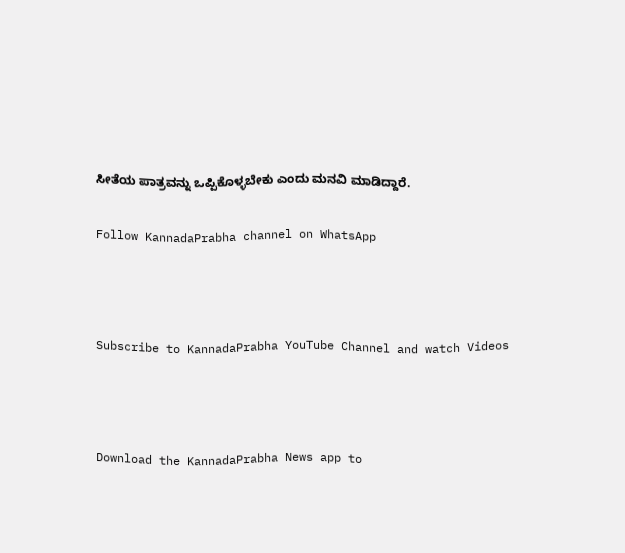ಸೀತೆಯ ಪಾತ್ರವನ್ನು ಒಪ್ಪಿಕೊಳ್ಳಬೇಕು ಎಂದು ಮನವಿ ಮಾಡಿದ್ದಾರೆ.

Follow KannadaPrabha channel on WhatsApp



Subscribe to KannadaPrabha YouTube Channel and watch Videos



Download the KannadaPrabha News app to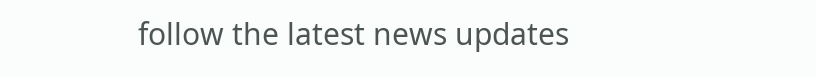follow the latest news updates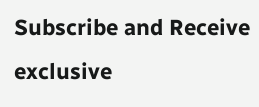Subscribe and Receive exclusive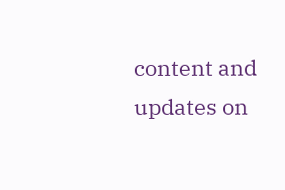content and updates on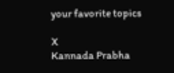your favorite topics

X
Kannada Prabha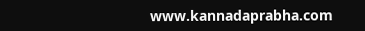www.kannadaprabha.com